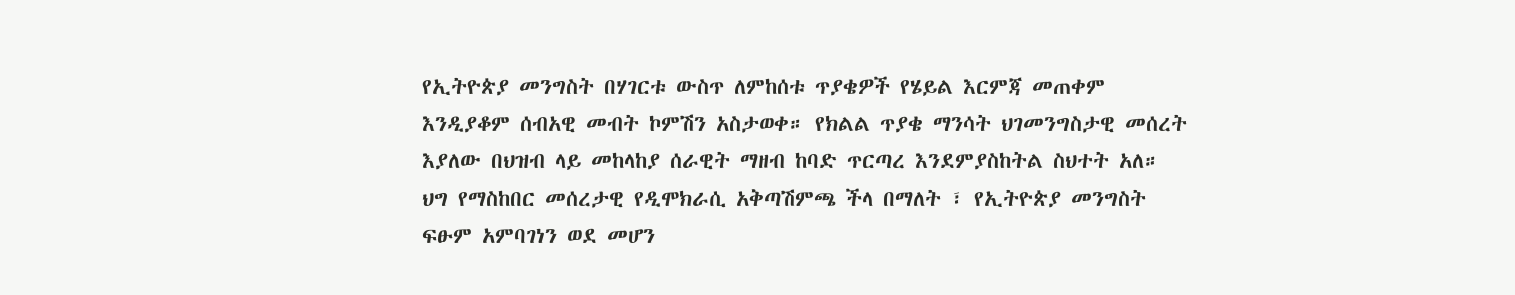የኢትዮጵያ መንግስት በሃገርቱ ውስጥ ለምከሰቱ ጥያቄዎች የሄይል እርምጃ መጠቀም እንዲያቆም ሰብአዊ መብት ኮምሽን አስታወቀ። የክልል ጥያቄ ማንሳት ህገመንግስታዊ መሰረት እያለው በህዝብ ላይ መከላከያ ሰራዊት ማዘብ ከባድ ጥርጣረ እንደምያስከትል ስህተት አለ።
ህግ የማስከበር መሰረታዊ የዲሞክራሲ አቅጣሽምጫ ችላ በማለት ፣ የኢትዮጵያ መንግስት ፍፁም አምባገነን ወደ መሆን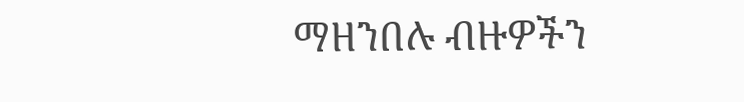ማዘንበሉ ብዙዎችን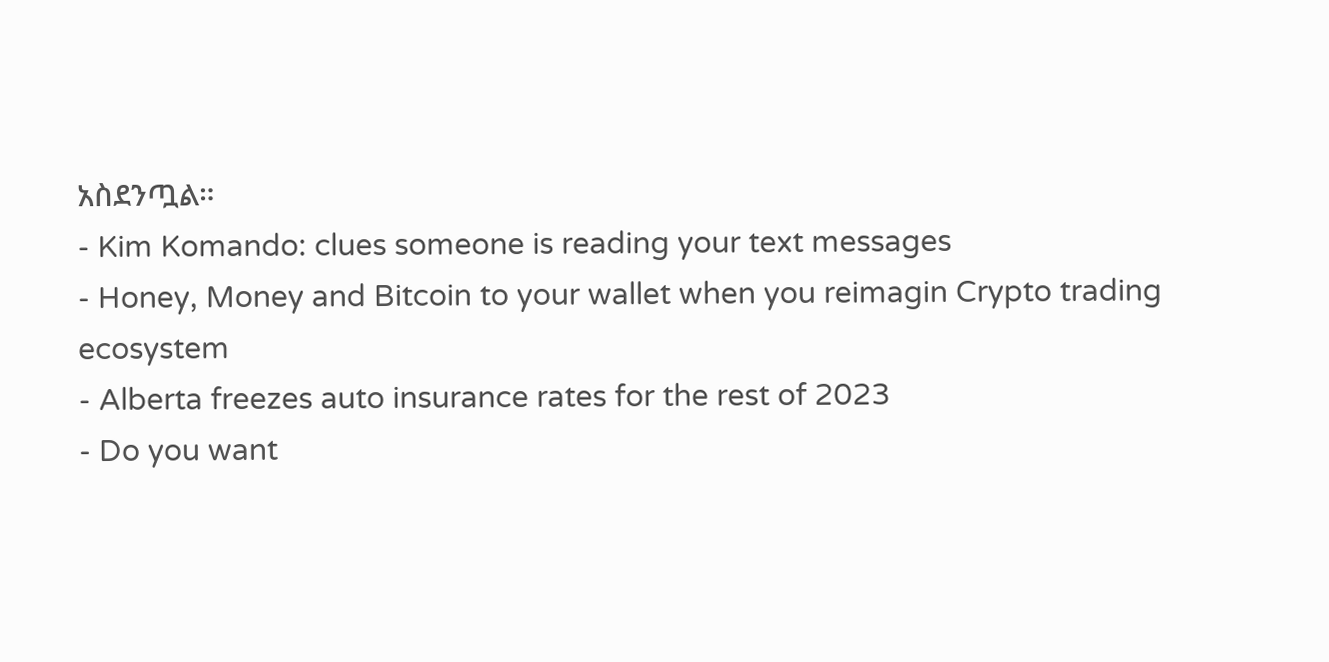አስደንጧል።
- Kim Komando: clues someone is reading your text messages
- Honey, Money and Bitcoin to your wallet when you reimagin Crypto trading ecosystem
- Alberta freezes auto insurance rates for the rest of 2023
- Do you want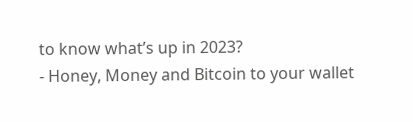to know what’s up in 2023?
- Honey, Money and Bitcoin to your wallet